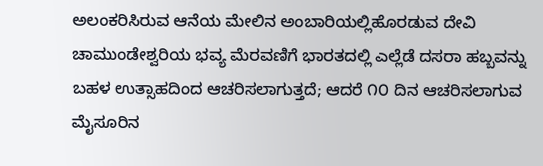ಅಲಂಕರಿಸಿರುವ ಆನೆಯ ಮೇಲಿನ ಅಂಬಾರಿಯಲ್ಲಿಹೊರಡುವ ದೇವಿ ಚಾಮುಂಡೇಶ್ವರಿಯ ಭವ್ಯ ಮೆರವಣಿಗೆ ಭಾರತದಲ್ಲಿ ಎಲ್ಲೆಡೆ ದಸರಾ ಹಬ್ಬವನ್ನು ಬಹಳ ಉತ್ಸಾಹದಿಂದ ಆಚರಿಸಲಾಗುತ್ತದೆ; ಆದರೆ ೧೦ ದಿನ ಆಚರಿಸಲಾಗುವ ಮೈಸೂರಿನ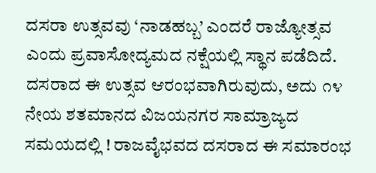ದಸರಾ ಉತ್ಸವವು ‘ನಾಡಹಬ್ಬ’ ಎಂದರೆ ರಾಜ್ಯೋತ್ಸವ ಎಂದು ಪ್ರವಾಸೋದ್ಯಮದ ನಕ್ಷೆಯಲ್ಲಿ ಸ್ಥಾನ ಪಡೆದಿದೆ. ದಸರಾದ ಈ ಉತ್ಸವ ಆರಂಭವಾಗಿರುವುದು, ಅದು ೧೪ ನೇಯ ಶತಮಾನದ ವಿಜಯನಗರ ಸಾಮ್ರಾಜ್ಯದ ಸಮಯದಲ್ಲಿ ! ರಾಜವೈಭವದ ದಸರಾದ ಈ ಸಮಾರಂಭ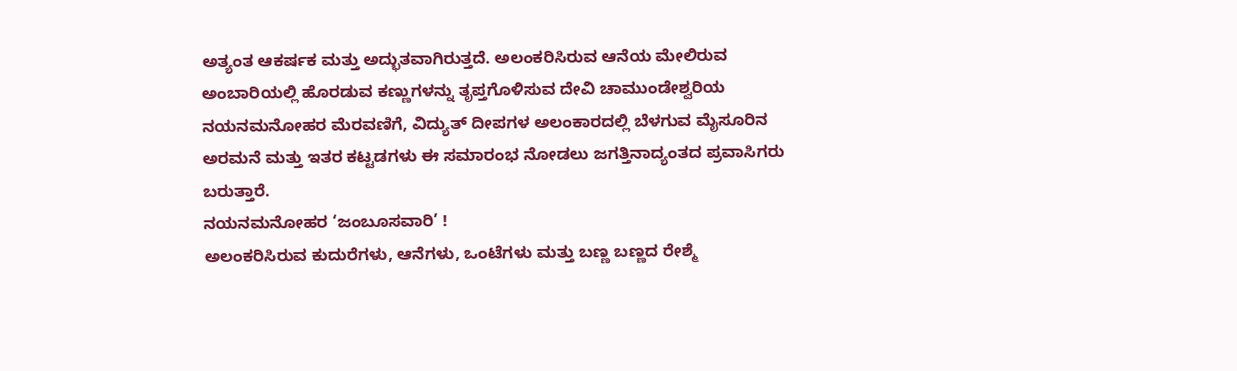ಅತ್ಯಂತ ಆಕರ್ಷಕ ಮತ್ತು ಅದ್ಭುತವಾಗಿರುತ್ತದೆ. ಅಲಂಕರಿಸಿರುವ ಆನೆಯ ಮೇಲಿರುವ ಅಂಬಾರಿಯಲ್ಲಿ ಹೊರಡುವ ಕಣ್ಣುಗಳನ್ನು ತೃಪ್ತಗೊಳಿಸುವ ದೇವಿ ಚಾಮುಂಡೇಶ್ವರಿಯ ನಯನಮನೋಹರ ಮೆರವಣಿಗೆ, ವಿದ್ಯುತ್ ದೀಪಗಳ ಅಲಂಕಾರದಲ್ಲಿ ಬೆಳಗುವ ಮೈಸೂರಿನ ಅರಮನೆ ಮತ್ತು ಇತರ ಕಟ್ಟಡಗಳು ಈ ಸಮಾರಂಭ ನೋಡಲು ಜಗತ್ತಿನಾದ್ಯಂತದ ಪ್ರವಾಸಿಗರು ಬರುತ್ತಾರೆ.
ನಯನಮನೋಹರ ‘ಜಂಬೂಸವಾರಿ’ !
ಅಲಂಕರಿಸಿರುವ ಕುದುರೆಗಳು, ಆನೆಗಳು, ಒಂಟೆಗಳು ಮತ್ತು ಬಣ್ಣ ಬಣ್ಣದ ರೇಶ್ಮೆ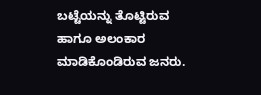ಬಟ್ಟೆಯನ್ನು ತೊಟ್ಟಿರುವ ಹಾಗೂ ಅಲಂಕಾರ ಮಾಡಿಕೊಂಡಿರುವ ಜನರು.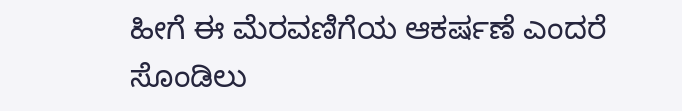ಹೀಗೆ ಈ ಮೆರವಣಿಗೆಯ ಆಕರ್ಷಣೆ ಎಂದರೆ ಸೊಂಡಿಲು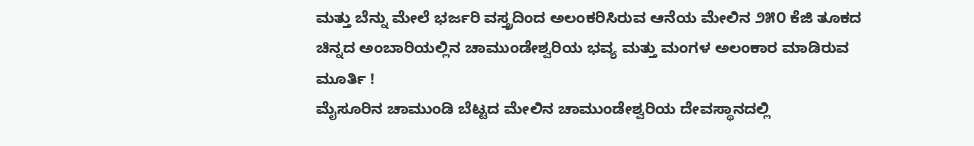ಮತ್ತು ಬೆನ್ನು ಮೇಲೆ ಭರ್ಜರಿ ವಸ್ತ್ರದಿಂದ ಅಲಂಕರಿಸಿರುವ ಆನೆಯ ಮೇಲಿನ ೨೫೦ ಕೆಜಿ ತೂಕದ ಚಿನ್ನದ ಅಂಬಾರಿಯಲ್ಲಿನ ಚಾಮುಂಡೇಶ್ವರಿಯ ಭವ್ಯ ಮತ್ತು ಮಂಗಳ ಅಲಂಕಾರ ಮಾಡಿರುವ ಮೂರ್ತಿ !
ಮೈಸೂರಿನ ಚಾಮುಂಡಿ ಬೆಟ್ಟದ ಮೇಲಿನ ಚಾಮುಂಡೇಶ್ವರಿಯ ದೇವಸ್ಥಾನದಲ್ಲಿ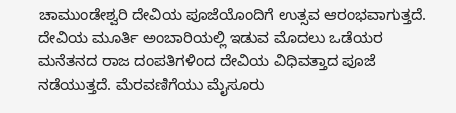ಚಾಮುಂಡೇಶ್ವರಿ ದೇವಿಯ ಪೂಜೆಯೊಂದಿಗೆ ಉತ್ಸವ ಆರಂಭವಾಗುತ್ತದೆ. ದೇವಿಯ ಮೂರ್ತಿ ಅಂಬಾರಿಯಲ್ಲಿ ಇಡುವ ಮೊದಲು ಒಡೆಯರ ಮನೆತನದ ರಾಜ ದಂಪತಿಗಳಿಂದ ದೇವಿಯ ವಿಧಿವತ್ತಾದ ಪೂಜೆ ನಡೆಯುತ್ತದೆ. ಮೆರವಣಿಗೆಯು ಮೈಸೂರು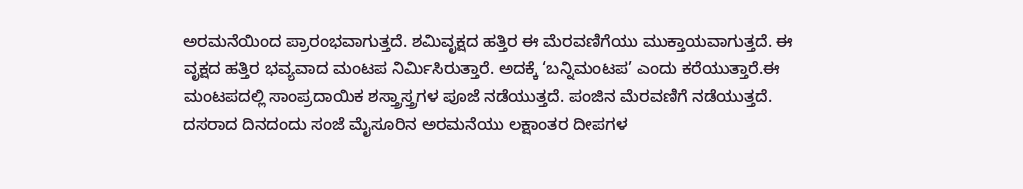ಅರಮನೆಯಿಂದ ಪ್ರಾರಂಭವಾಗುತ್ತದೆ. ಶಮಿವೃಕ್ಷದ ಹತ್ತಿರ ಈ ಮೆರವಣಿಗೆಯು ಮುಕ್ತಾಯವಾಗುತ್ತದೆ. ಈ ವೃಕ್ಷದ ಹತ್ತಿರ ಭವ್ಯವಾದ ಮಂಟಪ ನಿರ್ಮಿಸಿರುತ್ತಾರೆ. ಅದಕ್ಕೆ ‘ಬನ್ನಿಮಂಟಪ’ ಎಂದು ಕರೆಯುತ್ತಾರೆ.ಈ ಮಂಟಪದಲ್ಲಿ ಸಾಂಪ್ರದಾಯಿಕ ಶಸ್ತ್ರಾಸ್ತ್ರಗಳ ಪೂಜೆ ನಡೆಯುತ್ತದೆ. ಪಂಜಿನ ಮೆರವಣಿಗೆ ನಡೆಯುತ್ತದೆ. ದಸರಾದ ದಿನದಂದು ಸಂಜೆ ಮೈಸೂರಿನ ಅರಮನೆಯು ಲಕ್ಷಾಂತರ ದೀಪಗಳ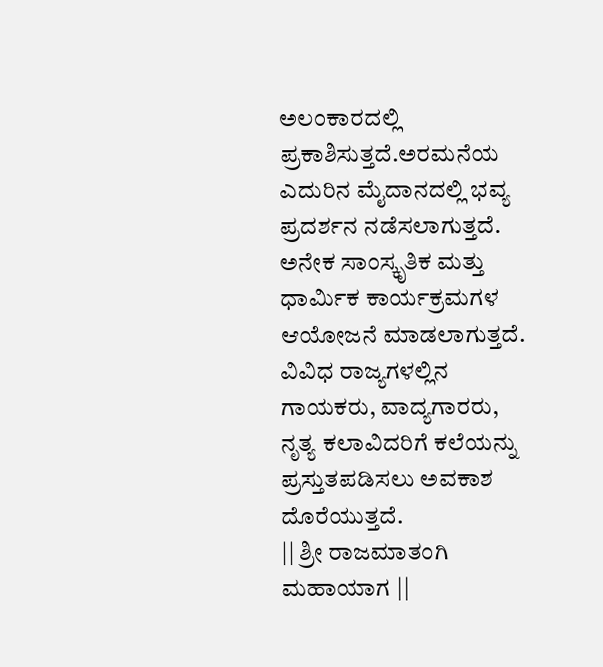ಅಲಂಕಾರದಲ್ಲಿ ಪ್ರಕಾಶಿಸುತ್ತದೆ.ಅರಮನೆಯ ಎದುರಿನ ಮೈದಾನದಲ್ಲಿ ಭವ್ಯ ಪ್ರದರ್ಶನ ನಡೆಸಲಾಗುತ್ತದೆ. ಅನೇಕ ಸಾಂಸ್ಕೃತಿಕ ಮತ್ತು ಧಾರ್ಮಿಕ ಕಾರ್ಯಕ್ರಮಗಳ ಆಯೋಜನೆ ಮಾಡಲಾಗುತ್ತದೆ. ವಿವಿಧ ರಾಜ್ಯಗಳಲ್ಲಿನ ಗಾಯಕರು, ವಾದ್ಯಗಾರರು, ನೃತ್ಯ ಕಲಾವಿದರಿಗೆ ಕಲೆಯನ್ನು ಪ್ರಸ್ತುತಪಡಿಸಲು ಅವಕಾಶ ದೊರೆಯುತ್ತದೆ.
|| ಶ್ರೀ ರಾಜಮಾತಂಗಿ ಮಹಾಯಾಗ ||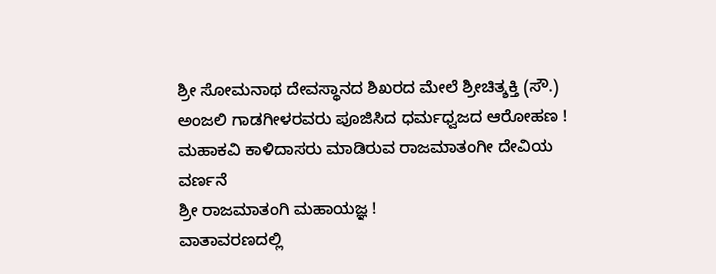ಶ್ರೀ ಸೋಮನಾಥ ದೇವಸ್ಥಾನದ ಶಿಖರದ ಮೇಲೆ ಶ್ರೀಚಿತ್ಶಕ್ತಿ (ಸೌ.) ಅಂಜಲಿ ಗಾಡಗೀಳರವರು ಪೂಜಿಸಿದ ಧರ್ಮಧ್ವಜದ ಆರೋಹಣ !
ಮಹಾಕವಿ ಕಾಳಿದಾಸರು ಮಾಡಿರುವ ರಾಜಮಾತಂಗೀ ದೇವಿಯ ವರ್ಣನೆ
ಶ್ರೀ ರಾಜಮಾತಂಗಿ ಮಹಾಯಜ್ಞ !
ವಾತಾವರಣದಲ್ಲಿ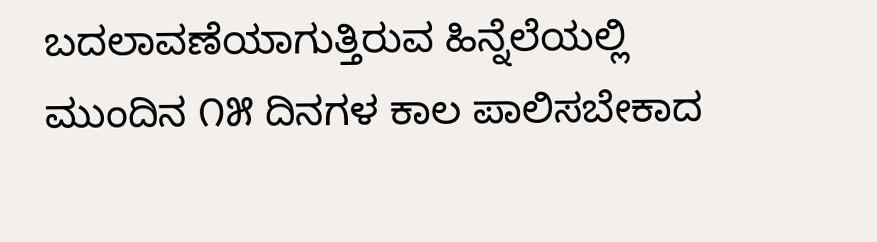ಬದಲಾವಣೆಯಾಗುತ್ತಿರುವ ಹಿನ್ನೆಲೆಯಲ್ಲಿ ಮುಂದಿನ ೧೫ ದಿನಗಳ ಕಾಲ ಪಾಲಿಸಬೇಕಾದ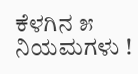ಕೆಳಗಿನ ೫ ನಿಯಮಗಳು !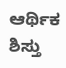ಆರ್ಥಿಕ ಶಿಸ್ತು